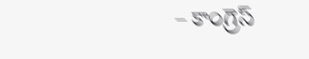– కాంగ్రెస్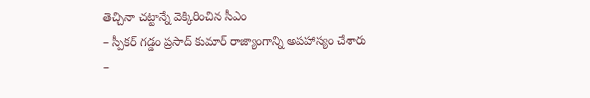తెచ్చినా చట్టాన్నే వెక్కిరించిన సీఎం
– స్పీకర్ గడ్డం ప్రసాద్ కుమార్ రాజ్యాంగాన్ని అపహాస్యం చేశారు
–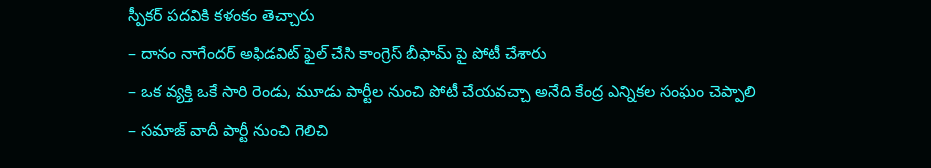స్పీకర్ పదవికి కళంకం తెచ్చారు
– దానం నాగేందర్ అఫిడవిట్ ఫైల్ చేసి కాంగ్రెస్ బీఫామ్ పై పోటీ చేశారు
– ఒక వ్యక్తి ఒకే సారి రెండు, మూడు పార్టీల నుంచి పోటీ చేయవచ్చా అనేది కేంద్ర ఎన్నికల సంఘం చెప్పాలి
– సమాజ్ వాదీ పార్టీ నుంచి గెలిచి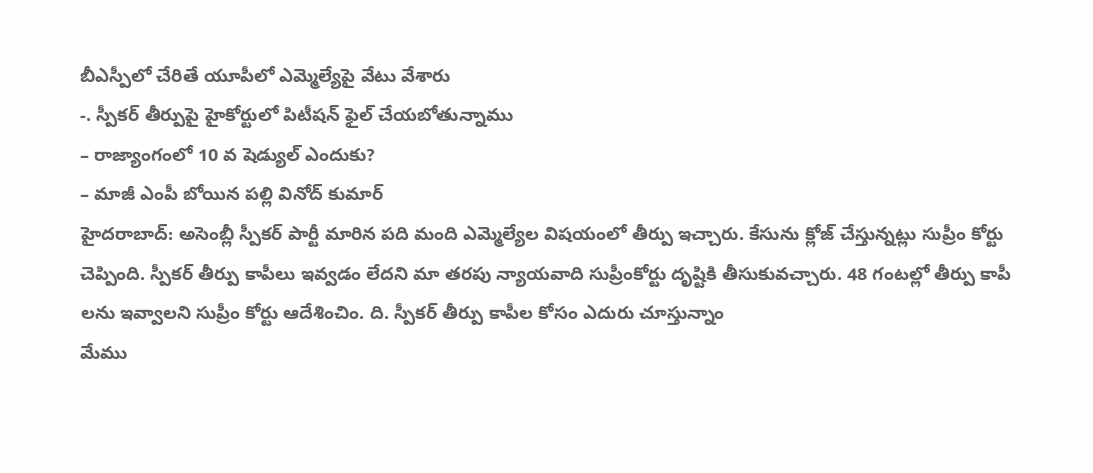బీఎస్పీలో చేరితే యూపీలో ఎమ్మెల్యేపై వేటు వేశారు
-. స్పీకర్ తీర్పుపై హైకోర్టులో పిటీషన్ ఫైల్ చేయబోతున్నాము
– రాజ్యాంగంలో 10 వ షెడ్యుల్ ఎందుకు?
– మాజీ ఎంపీ బోయిన పల్లి వినోద్ కుమార్
హైదరాబాద్: అసెంబ్లీ స్పీకర్ పార్టీ మారిన పది మంది ఎమ్మెల్యేల విషయంలో తీర్పు ఇచ్చారు. కేసును క్లోజ్ చేస్తున్నట్లు సుప్రీం కోర్టు చెప్పింది. స్పీకర్ తీర్పు కాపీలు ఇవ్వడం లేదని మా తరపు న్యాయవాది సుప్రీంకోర్టు దృష్టికి తీసుకువచ్చారు. 48 గంటల్లో తీర్పు కాపీ లను ఇవ్వాలని సుప్రీం కోర్టు ఆదేశించిం. ది. స్పీకర్ తీర్పు కాపీల కోసం ఎదురు చూస్తున్నాం
మేము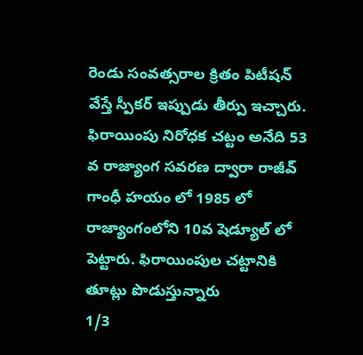రెండు సంవత్సరాల క్రితం పిటీషన్ వేస్తే స్పీకర్ ఇప్పుడు తీర్పు ఇచ్చారు. ఫిరాయింపు నిరోధక చట్టం అనేది 53 వ రాజ్యాంగ సవరణ ద్వారా రాజీవ్ గాంధీ హయం లో 1985 లో రాజ్యాంగంలోని 10వ షెడ్యూల్ లో పెట్టారు. ఫిరాయింపుల చట్టానికి తూట్లు పొడుస్తున్నారు
1/3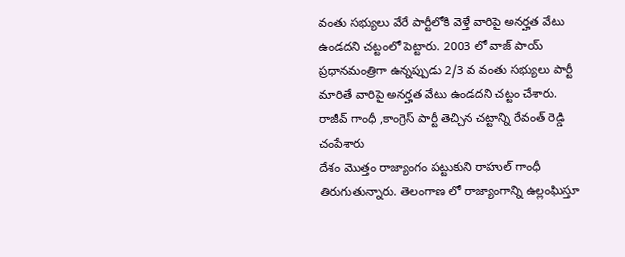వంతు సభ్యులు వేరే పార్టీలోకి వెళ్తే వారిపై అనర్హత వేటు ఉండదని చట్టంలో పెట్టారు. 2003 లో వాజ్ పాయ్ ప్రధానమంత్రిగా ఉన్నప్పుడు 2/3 వ వంతు సభ్యులు పార్టీ మారితే వారిపై అనర్హత వేటు ఉండదని చట్టం చేశారు. రాజీవ్ గాంధీ ,కాంగ్రెస్ పార్టీ తెచ్చిన చట్టాన్ని రేవంత్ రెడ్డి చంపేశారు
దేశం మొత్తం రాజ్యాంగం పట్టుకుని రాహుల్ గాంధీ తిరుగుతున్నారు. తెలంగాణ లో రాజ్యాంగాన్ని ఉల్లంఘిస్తూ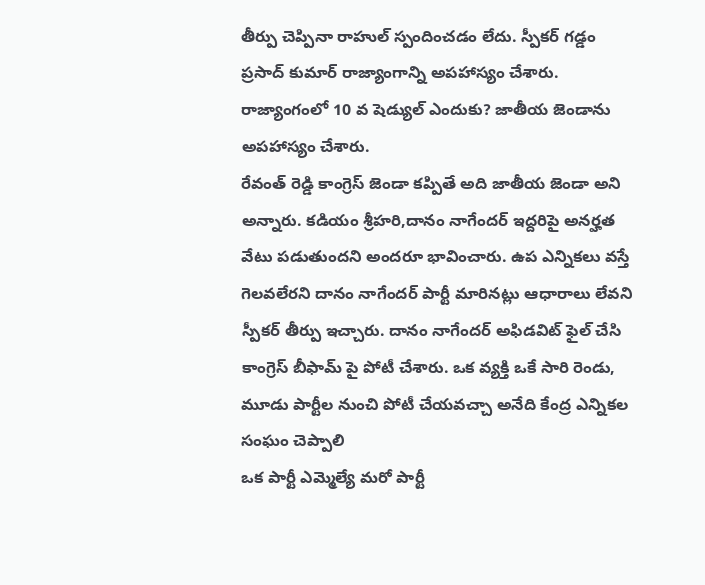తీర్పు చెప్పినా రాహుల్ స్పందించడం లేదు. స్పీకర్ గడ్డం ప్రసాద్ కుమార్ రాజ్యాంగాన్ని అపహాస్యం చేశారు. రాజ్యాంగంలో 10 వ షెడ్యుల్ ఎందుకు? జాతీయ జెండాను అపహాస్యం చేశారు.
రేవంత్ రెడ్డి కాంగ్రెస్ జెండా కప్పితే అది జాతీయ జెండా అని అన్నారు. కడియం శ్రీహరి,దానం నాగేందర్ ఇద్దరిపై అనర్హత వేటు పడుతుందని అందరూ భావించారు. ఉప ఎన్నికలు వస్తే గెలవలేరని దానం నాగేందర్ పార్టీ మారినట్లు ఆధారాలు లేవని స్పీకర్ తీర్పు ఇచ్చారు. దానం నాగేందర్ అఫిడవిట్ ఫైల్ చేసి కాంగ్రెస్ బీఫామ్ పై పోటీ చేశారు. ఒక వ్యక్తి ఒకే సారి రెండు, మూడు పార్టీల నుంచి పోటీ చేయవచ్చా అనేది కేంద్ర ఎన్నికల సంఘం చెప్పాలి
ఒక పార్టీ ఎమ్మెల్యే మరో పార్టీ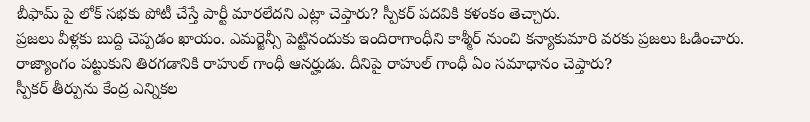బీఫామ్ పై లోక్ సభకు పోటీ చేస్తే పార్టీ మారలేదని ఎట్లా చెప్తారు? స్పీకర్ పదవికి కళంకం తెచ్చారు.
ప్రజలు వీళ్లకు బుద్ది చెప్పడం ఖాయం. ఎమర్జెన్సీ పెట్టినందుకు ఇందిరాగాంధీని కాశ్మీర్ నుంచి కన్యాకుమారి వరకు ప్రజలు ఓడించారు. రాజ్యాంగం పట్టుకుని తిరగడానికి రాహుల్ గాంధీ ఆనర్హుడు. దీనిపై రాహుల్ గాంధీ ఏం సమాధానం చెప్తారు?
స్పీకర్ తీర్పును కేంద్ర ఎన్నికల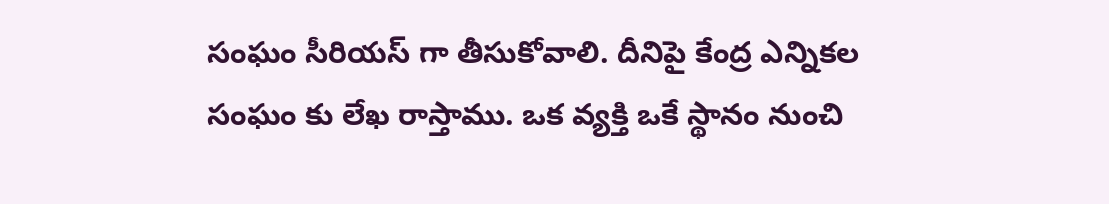సంఘం సీరియస్ గా తీసుకోవాలి. దీనిపై కేంద్ర ఎన్నికల సంఘం కు లేఖ రాస్తాము. ఒక వ్యక్తి ఒకే స్థానం నుంచి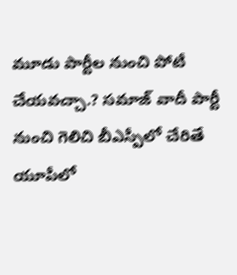మూడు పార్టీల నుంచి పోటీ చేయవచ్చా.? సమాజ్ వాదీ పార్టీ నుంచి గెలిచి బీఎస్పీలో చేరితే యూపీలో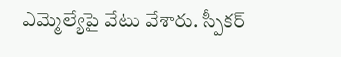ఎమ్మెల్యేపై వేటు వేశారు. స్పీకర్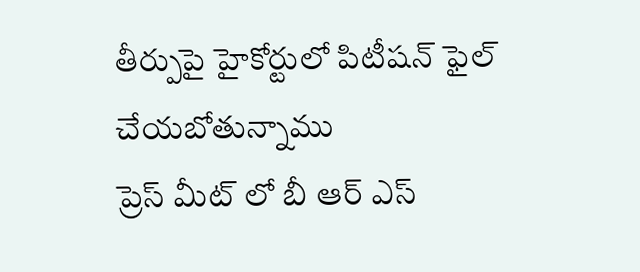తీర్పుపై హైకోర్టులో పిటీషన్ ఫైల్ చేయబోతున్నాము
ప్రెస్ మీట్ లో బీ ఆర్ ఎస్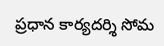ప్రధాన కార్యదర్శి సోమ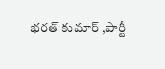భరత్ కుమార్ ,పార్టీ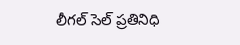లీగల్ సెల్ ప్రతినిధి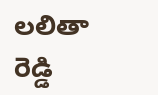లలితా రెడ్డి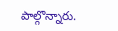పాల్గొన్నారు.